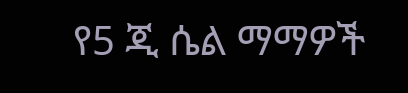የ5 ጂ ሴል ማማዎች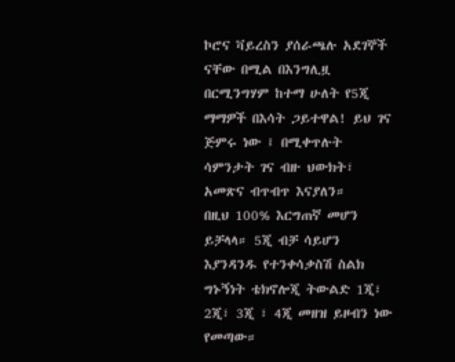ኮሮና ቫይረስን ያሰራጫሉ አደገኞች ናቸው በሚል በእንግሊዟ በርሚንግሃም ከተማ ሁለት የ5ጂ ማማዎች በእሳት ጋይተዋል! ይህ ገና ጅምሩ ነው ፤ በሚቀጥሉት ሳምንታት ገና ብዙ ህውክት፣ አመጽና ብጥብጥ እናያለን።
በዚህ 100% እርግጠኛ መሆን ይቻላላ። 5ጂ ብቻ ሳይሆን እያንዳንዱ የተንቀሳቃስሽ ስልክ ግኑኝነት ቴክኖሎጂ ትውልድ 1ጂ፣ 2ጂ፣ 3ጂ ፣ 4ጂ መዘዝ ይዞብን ነው የመጣው።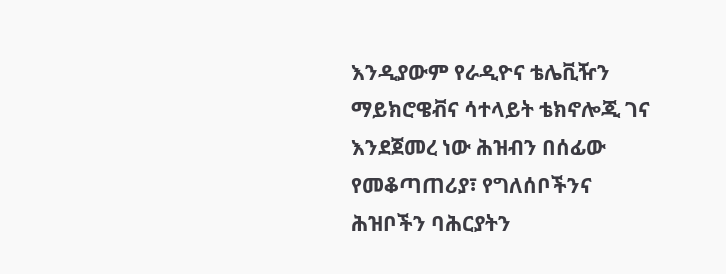እንዲያውም የራዲዮና ቴሌቪዥን ማይክሮዌቭና ሳተላይት ቴክኖሎጂ ገና እንደጀመረ ነው ሕዝብን በሰፊው የመቆጣጠሪያ፣ የግለሰቦችንና ሕዝቦችን ባሕርያትን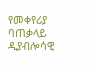የመቀየሪያ ባጠቃላይ ዲያብሎሳዊ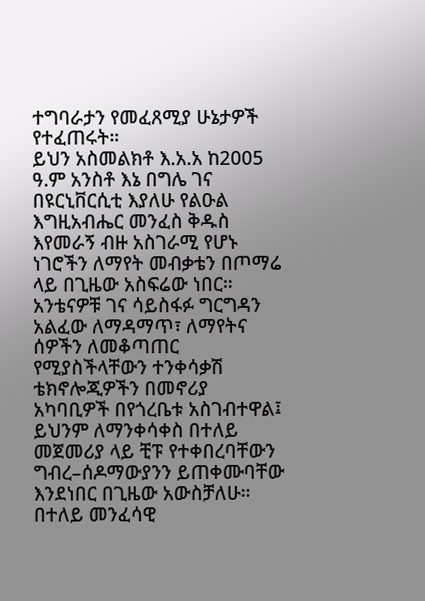ተግባራታን የመፈጸሚያ ሁኔታዎች የተፈጠሩት።
ይህን አስመልክቶ እ.አ.አ ከ2005 ዓ.ም አንስቶ እኔ በግሌ ገና በዩርኒቨርሲቲ እያለሁ የልዑል እግዚአብሔር መንፈስ ቅዱስ እየመራኝ ብዙ አስገራሚ የሆኑ ነገሮችን ለማየት መብቃቴን በጦማሬ ላይ በጊዜው አስፍሬው ነበር። አንቴናዎቹ ገና ሳይስፋፉ ግርግዳን አልፈው ለማዳማጥ፣ ለማየትና ሰዎችን ለመቆጣጠር የሚያስችላቸውን ተንቀሳቃሽ ቴክኖሎጂዎችን በመኖሪያ አካባቢዎች በየጎረቤቱ አስገብተዋል፤ ይህንም ለማንቀሳቀስ በተለይ መጀመሪያ ላይ ቺፑ የተቀበረባቸውን ግብረ–ሰዶማውያንን ይጠቀሙባቸው እንደነበር በጊዜው አውስቻለሁ። በተለይ መንፈሳዊ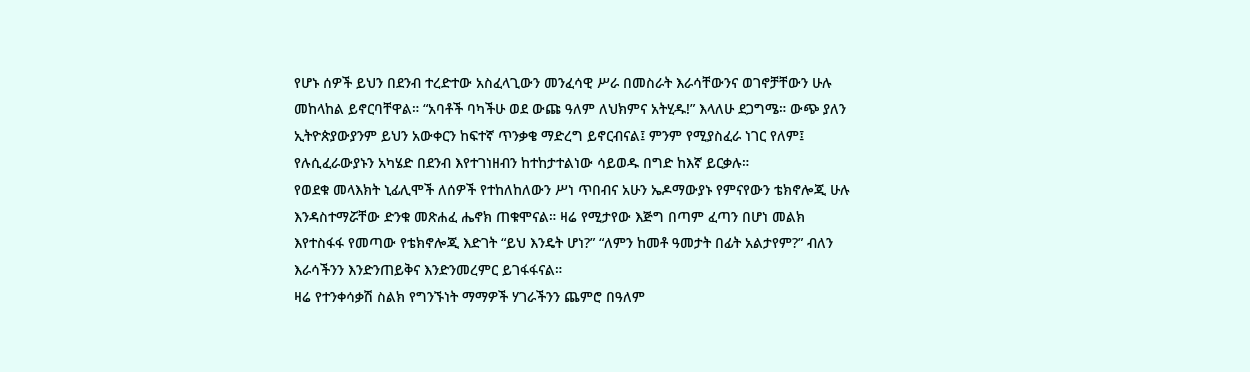የሆኑ ሰዎች ይህን በደንብ ተረድተው አስፈላጊውን መንፈሳዊ ሥራ በመስራት እራሳቸውንና ወገኖቻቸውን ሁሉ መከላከል ይኖርባቸዋል። “አባቶች ባካችሁ ወደ ውጩ ዓለም ለህክምና አትሂዱ!” እላለሁ ደጋግሜ። ውጭ ያለን ኢትዮጵያውያንም ይህን አውቀርን ከፍተኛ ጥንቃቄ ማድረግ ይኖርብናል፤ ምንም የሚያስፈራ ነገር የለም፤ የሉሲፈራውያኑን አካሄድ በደንብ እየተገነዘብን ከተከታተልነው ሳይወዱ በግድ ከእኛ ይርቃሉ።
የወደቁ መላእክት ኒፊሊሞች ለሰዎች የተከለከለውን ሥነ ጥበብና አሁን ኤዶማውያኑ የምናየውን ቴክኖሎጂ ሁሉ እንዳስተማሯቸው ድንቁ መጽሐፈ ሔኖክ ጠቁሞናል። ዛሬ የሚታየው እጅግ በጣም ፈጣን በሆነ መልክ እየተስፋፋ የመጣው የቴክኖሎጂ እድገት “ይህ እንዴት ሆነ?” “ለምን ከመቶ ዓመታት በፊት አልታየም?” ብለን እራሳችንን እንድንጠይቅና እንድንመረምር ይገፋፋናል።
ዛሬ የተንቀሳቃሽ ስልክ የግንኙነት ማማዎች ሃገራችንን ጨምሮ በዓለም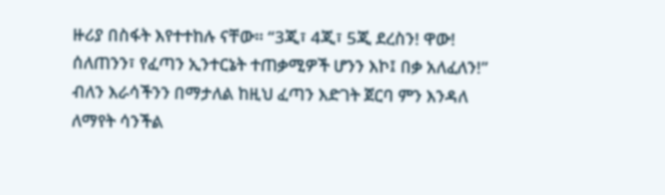ዙሪያ በስፋት እየተተከሉ ናቸው። “3ጂ፣ 4ጂ፣ 5ጂ ደረስን! ዋው! ሰለጠንን፣ የፈጣን ኢንተርኔት ተጠቃሚዎች ሆንን እኮ፤ በቃ አለፈለን!” ብለን እራሳችንን በማታለል ከዚህ ፈጣን እድገት ጀርባ ምን እንዳለ ለማየት ሳንችል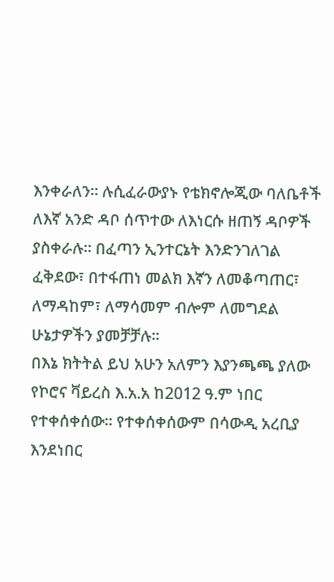እንቀራለን። ሉሲፈራውያኑ የቴክኖሎጂው ባለቤቶች ለእኛ አንድ ዳቦ ሰጥተው ለእነርሱ ዘጠኝ ዳቦዎች ያስቀራሉ። በፈጣን ኢንተርኔት እንድንገለገል ፈቅደው፣ በተፋጠነ መልክ እኛን ለመቆጣጠር፣ ለማዳከም፣ ለማሳመም ብሎም ለመግደል ሁኔታዎችን ያመቻቻሉ።
በእኔ ክትትል ይህ አሁን አለምን እያንጫጫ ያለው የኮሮና ቫይረስ እ.አ.አ ከ2012 ዓ.ም ነበር የተቀሰቀሰው። የተቀሰቀሰውም በሳውዲ አረቢያ እንደነበር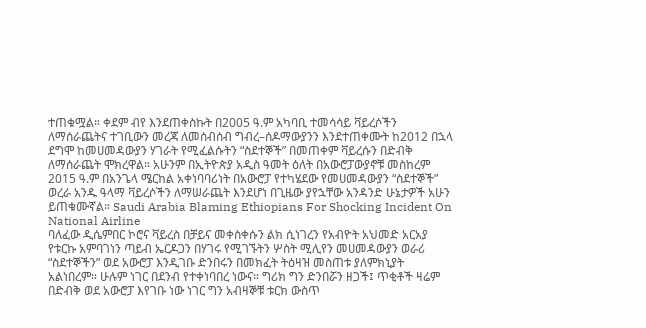ተጠቁሟል። ቀደም ብየ እንደጠቀስኩት በ2005 ዓ.ም አካባቢ ተመሳሳይ ቫይረሶችን ለማሰራጨትና ተገቢውን መረጃ ለመሰብሰብ ግብረ–ሰዶማውያንን እንደተጠቀሙት ከ2012 በኋላ ደግሞ ከመሀመዳውያን ሃገራት የሚፈልሱትን “ስደተኞች” በመጠቀም ቫይረሱን በድብቅ ለማሰራጨት ሞክረዋል። አሁንም በኢትዮጵያ አዲስ ዓመት ዕለት በአውሮፓውያኖቹ መስከረም 2015 ዓ.ም በአንጌላ ሜርከል አቀነባባሪነት በአውሮፓ የተካሄደው የመሀመዳውያን “ስደተኞች” ወረራ አንዱ ዓላማ ቫይረሶችን ለማሠራጨት እንደሆነ በጊዜው ያየኋቸው አንዳንድ ሁኔታዎች አሁን ይጠቁሙኛል። Saudi Arabia Blaming Ethiopians For Shocking Incident On National Airline
ባለፈው ዲሴምበር ኮሮና ቫይረስ በቻይና መቀስቀሱን ልክ ሲነገረን የአብዮት አህመድ አርአያ የቱርኩ አምባገነን ጣይብ ኤርዶጋን በሃገሩ የሚገኙትን ሦስት ሚሊየን መሀመዳውያን ወራሪ “ስደተኞችን” ወደ አውሮፓ እንዲገቡ ድንበሩን በመክፈት ትዕዛዝ መስጠቱ ያለምክኒያት አልነበረም። ሁሉም ነገር በደንብ የተቀነባበረ ነውና። ግሪክ ግን ድንበሯን ዘጋች፤ ጥቂቶች ዛሬም በድብቅ ወደ አውሮፓ እየገቡ ነው ነገር ግን አብዛኞቹ ቱርክ ውስጥ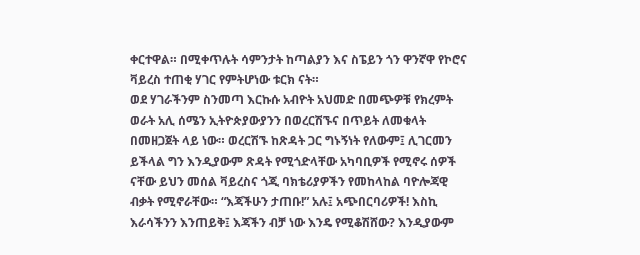ቀርተዋል። በሚቀጥሉት ሳምንታት ከጣልያን እና ስፔይን ጎን ዋንኛዋ የኮሮና ቫይረስ ተጠቂ ሃገር የምትሆነው ቱርክ ናት።
ወደ ሃገራችንም ስንመጣ እርኩሱ አብዮት አህመድ በመጭዎቹ የክረምት ወራት አሊ ሰሜን ኢትዮጵያውያንን በወረርሽኙና በጥይት ለመቁላት በመዘጋጀት ላይ ነው። ወረርሽኙ ከጽዳት ጋር ግኑኝነት የለውም፤ ሊገርመን ይችላል ግን እንዲያውም ጽዳት የሚጎድላቸው አካባቢዎች የሚኖሩ ሰዎች ናቸው ይህን መሰል ቫይረስና ጎጂ ባክቴሪያዎችን የመከላከል ባዮሎጃዊ ብቃት የሚኖራቸው። “እጃችሁን ታጠቡ!” አሉ፤ አጭበርባሪዎች! እስኪ እራሳችንን እንጠይቅ፤ እጃችን ብቻ ነው እንዴ የሚቆሽሸው? እንዲያውም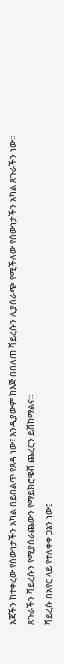እጃችን ከተቀረው የሰውነታችን አካል በይበልጥ የጸዳ ነው፣ እንዲያውም ከእጅ በበለጠ ቫይረሱን ሊያሰራጭ የሚችለው የሰውነታችን አካል ጸጉራችን ነው። ጸጉራችን ቫይረሱን የሚያሰራጨውን የማይክሮዌቭ ጨረርን ይሸከማልና።
ቫይረሱ በአየር ላይ የተለቀቀ ጋኔን ነው፤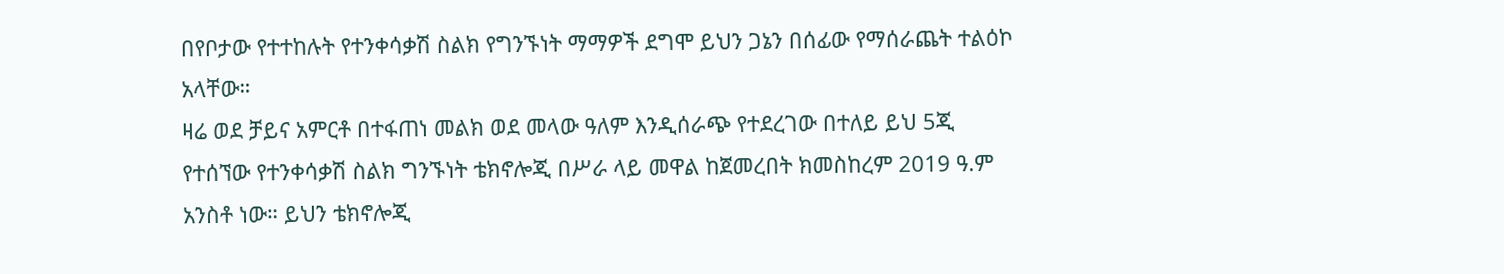በየቦታው የተተከሉት የተንቀሳቃሽ ስልክ የግንኙነት ማማዎች ደግሞ ይህን ጋኔን በሰፊው የማሰራጨት ተልዕኮ አላቸው።
ዛሬ ወደ ቻይና አምርቶ በተፋጠነ መልክ ወደ መላው ዓለም እንዲሰራጭ የተደረገው በተለይ ይህ 5ጂ የተሰኘው የተንቀሳቃሽ ስልክ ግንኙነት ቴክኖሎጂ በሥራ ላይ መዋል ከጀመረበት ክመስከረም 2019 ዓ.ም አንስቶ ነው። ይህን ቴክኖሎጂ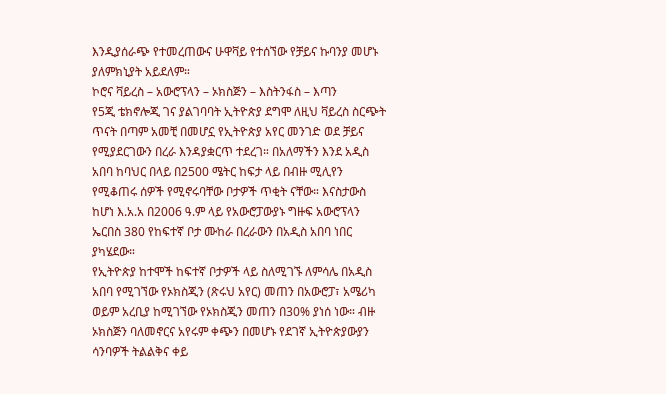እንዲያሰራጭ የተመረጠውና ሁዋቫይ የተሰኘው የቻይና ኩባንያ መሆኑ ያለምክኒያት አይደለም።
ኮሮና ቫይረስ – አውሮፕላን – ኦክስጅን – እስትንፋስ – እጣን
የ5ጂ ቴክኖሎጂ ገና ያልገባባት ኢትዮጵያ ደግሞ ለዚህ ቫይረስ ስርጭት ጥናት በጣም አመቺ በመሆኗ የኢትዮጵያ አየር መንገድ ወደ ቻይና የሚያደርገውን በረራ እንዳያቋርጥ ተደረገ። በአለማችን እንደ አዲስ አበባ ከባህር በላይ በ2500 ሜትር ከፍታ ላይ በብዙ ሚሊየን የሚቆጠሩ ሰዎች የሚኖሩባቸው ቦታዎች ጥቂት ናቸው። እናስታውስ ከሆነ እ.አ.አ በ2006 ዓ.ም ላይ የአውሮፓውያኑ ግዙፍ አውሮፕላን ኤርበስ 380 የከፍተኛ ቦታ ሙከራ በረራውን በአዲስ አበባ ነበር ያካሄደው።
የኢትዮጵያ ከተሞች ከፍተኛ ቦታዎች ላይ ስለሚገኙ ለምሳሌ በአዲስ አበባ የሚገኘው የኦክስጂን (ጽሩህ አየር) መጠን በአውሮፓ፣ አሜሪካ ወይም አረቢያ ከሚገኘው የኦክስጂን መጠን በ30% ያነሰ ነው። ብዙ ኦክስጅን ባለመኖርና አየሩም ቀጭን በመሆኑ የደገኛ ኢትዮጵያውያን ሳንባዎች ትልልቅና ቀይ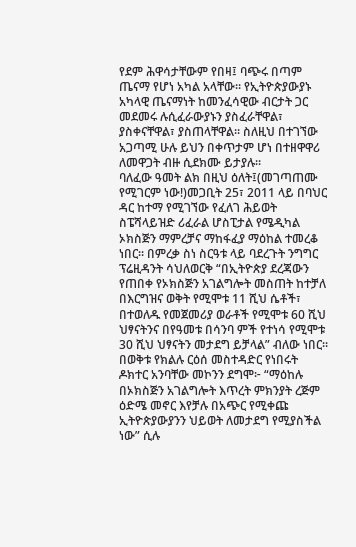የደም ሕዋሳታቸውም የበዛ፤ ባጭሩ በጣም ጤናማ የሆነ አካል አላቸው። የኢትዮጵያውያኑ አካላዊ ጤናማነት ከመንፈሳዊው ብርታት ጋር መደመሩ ሉሲፈራውያኑን ያስፈራቸዋል፣ ያስቀናቸዋል፣ ያስጠላቸዋል። ስለዚህ በተገኘው አጋጣሚ ሁሉ ይህን በቀጥታም ሆነ በተዘዋዋሪ ለመዋጋት ብዙ ሲደክሙ ይታያሉ።
ባለፈው ዓመት ልክ በዚህ ዕለት፤(መገጣጠሙ የሚገርም ነው!)መጋቢት 25፣ 2011 ላይ በባህር ዳር ከተማ የሚገኘው የፈለገ ሕይወት ስፔሻላይዝድ ሪፈራል ሆስፒታል የሜዲካል ኦክስጅን ማምረቻና ማከፋፈያ ማዕከል ተመረቆ ነበር። በምረቃ ስነ ስርዓቱ ላይ ባደረጉት ንግግር ፕሬዚዳንት ሳህለወርቅ “በኢትዮጵያ ደረጃውን የጠበቀ የኦክስጅን አገልግሎት መስጠት ከተቻለ በእርግዝና ወቅት የሚሞቱ 11 ሺህ ሴቶች፣ በተወለዱ የመጀመሪያ ወራቶች የሚሞቱ 60 ሺህ ህፃናትንና በየዓመቱ በሳንባ ምች የተነሳ የሚሞቱ 30 ሺህ ህፃናትን መታደግ ይቻላል” ብለው ነበር።
በወቅቱ የክልሉ ርዕሰ መስተዳድር የነበሩት ዶክተር አንባቸው መኮንን ደግሞ፦ “ማዕከሉ በኦክስጅን አገልግሎት እጥረት ምክንያት ረጅም ዕድሜ መኖር እየቻሉ በአጭር የሚቀጩ ኢትዮጵያውያንን ህይወት ለመታደግ የሚያስችል ነው” ሲሉ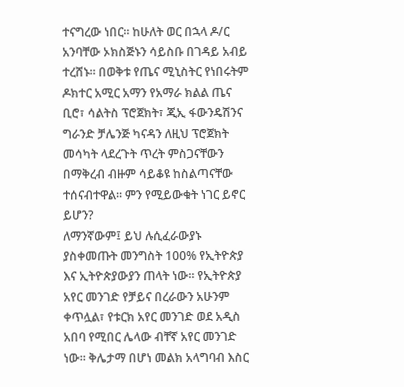ተናግረው ነበር። ከሁለት ወር በኋላ ዶ/ር አንባቸው ኦክስጅኑን ሳይስቡ በገዳይ አብይ ተረሸኑ። በወቅቱ የጤና ሚኒስትር የነበሩትም ዶክተር አሚር አማን የአማራ ክልል ጤና ቢሮ፣ ሳልትስ ፕሮጀክት፣ ጂኢ ፋውንዴሽንና ግራንድ ቻሌንጅ ካናዳን ለዚህ ፕሮጀክት መሳካት ላደረጉት ጥረት ምስጋናቸውን በማቅረብ ብዙም ሳይቆዩ ከስልጣናቸው ተሰናብተዋል። ምን የሚይውቁት ነገር ይኖር ይሆን?
ለማንኛውም፤ ይህ ሉሲፈራውያኑ ያስቀመጡት መንግስት 100% የኢትዮጵያ እና ኢትዮጵያውያን ጠላት ነው። የኢትዮጵያ አየር መንገድ የቻይና በረራውን አሁንም ቀጥሏል፣ የቱርክ አየር መንገድ ወደ አዲስ አበባ የሚበር ሌላው ብቸኛ አየር መንገድ ነው። ቅሌታማ በሆነ መልክ አላግባብ እስር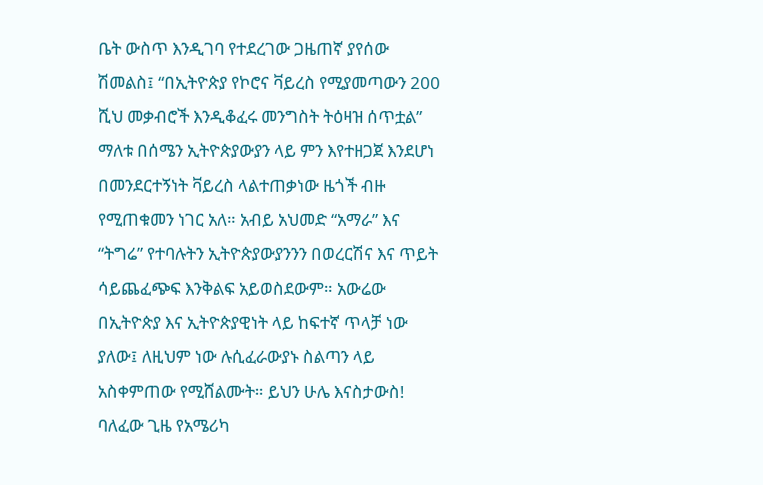ቤት ውስጥ እንዲገባ የተደረገው ጋዜጠኛ ያየሰው ሽመልስ፤ “በኢትዮጵያ የኮሮና ቫይረስ የሚያመጣውን 200 ሺህ መቃብሮች እንዲቆፈሩ መንግስት ትዕዛዝ ሰጥቷል” ማለቱ በሰሜን ኢትዮጵያውያን ላይ ምን እየተዘጋጀ እንደሆነ በመንደርተኝነት ቫይረስ ላልተጠቃነው ዜጎች ብዙ የሚጠቁመን ነገር አለ። አብይ አህመድ “አማራ” እና “ትግሬ” የተባሉትን ኢትዮጵያውያንንን በወረርሽና እና ጥይት ሳይጨፈጭፍ እንቅልፍ አይወስደውም። አውሬው በኢትዮጵያ እና ኢትዮጵያዊነት ላይ ከፍተኛ ጥላቻ ነው ያለው፤ ለዚህም ነው ሉሲፈራውያኑ ስልጣን ላይ አስቀምጠው የሚሸልሙት። ይህን ሁሌ እናስታውስ!
ባለፈው ጊዜ የአሜሪካ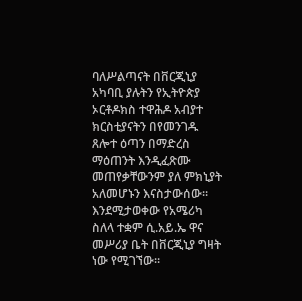ባለሥልጣናት በቨርጂኒያ አካባቢ ያሉትን የኢትዮጵያ ኦርቶዶክስ ተዋሕዶ አብያተ ክርስቲያናትን በየመንገዱ ጸሎተ ዕጣን በማድረስ ማዕጠንት እንዲፈጽሙ መጠየቃቸውንም ያለ ምክኒያት አለመሆኑን እናስታውሰው። እንደሚታወቀው የአሜሪካ ስለላ ተቋም ሲ.አይ.ኤ ዋና መሥሪያ ቤት በቨርጂኒያ ግዛት ነው የሚገኘው።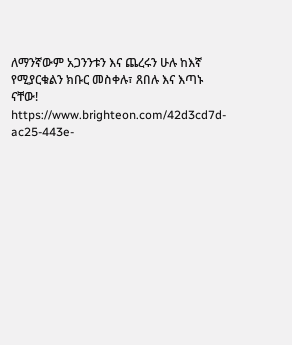ለማንኛውም አጋንንቱን እና ጨረሩን ሁሉ ከእኛ የሚያርቁልን ክቡር መስቀሉ፣ ጸበሉ እና እጣኑ ናቸው!
https://www.brighteon.com/42d3cd7d-ac25-443e-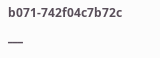b071-742f04c7b72c
___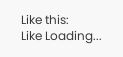Like this:
Like Loading...